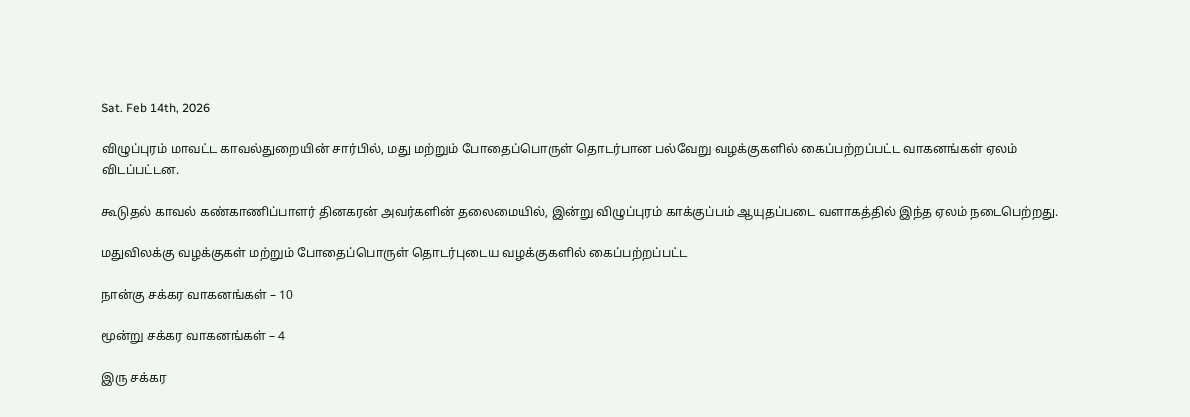Sat. Feb 14th, 2026

விழுப்புரம் மாவட்ட காவல்துறையின் சார்பில், மது மற்றும் போதைப்பொருள் தொடர்பான பல்வேறு வழக்குகளில் கைப்பற்றப்பட்ட வாகனங்கள் ஏலம் விடப்பட்டன.

கூடுதல் காவல் கண்காணிப்பாளர் தினகரன் அவர்களின் தலைமையில், இன்று விழுப்புரம் காக்குப்பம் ஆயுதப்படை வளாகத்தில் இந்த ஏலம் நடைபெற்றது.

மதுவிலக்கு வழக்குகள் மற்றும் போதைப்பொருள் தொடர்புடைய வழக்குகளில் கைப்பற்றப்பட்ட

நான்கு சக்கர வாகனங்கள் – 10

மூன்று சக்கர வாகனங்கள் – 4

இரு சக்கர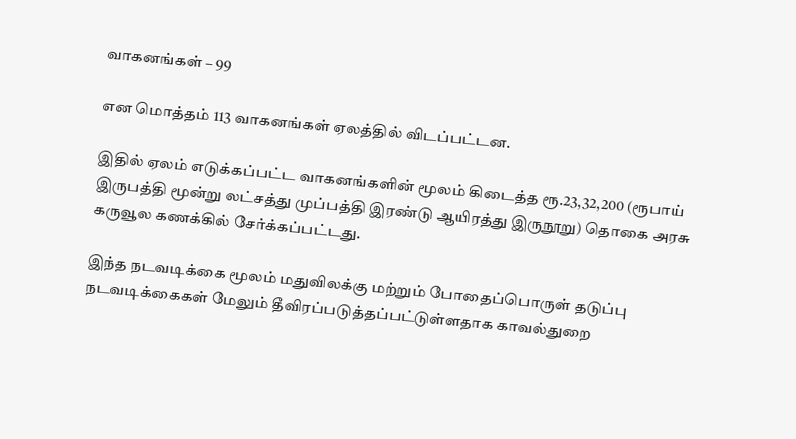வாகனங்கள் – 99

என மொத்தம் 113 வாகனங்கள் ஏலத்தில் விடப்பட்டன.

இதில் ஏலம் எடுக்கப்பட்ட வாகனங்களின் மூலம் கிடைத்த ரூ.23,32,200 (ரூபாய் இருபத்தி மூன்று லட்சத்து முப்பத்தி இரண்டு ஆயிரத்து இருநூறு) தொகை அரசு கருவூல கணக்கில் சேர்க்கப்பட்டது.

இந்த நடவடிக்கை மூலம் மதுவிலக்கு மற்றும் போதைப்பொருள் தடுப்பு நடவடிக்கைகள் மேலும் தீவிரப்படுத்தப்பட்டுள்ளதாக காவல்துறை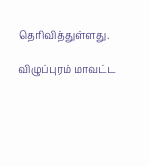தெரிவித்துள்ளது.

விழுப்புரம் மாவட்ட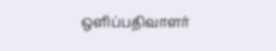ஒளிப்பதிவாளர்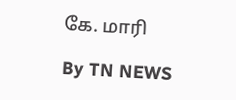கே. மாரி

By TN NEWS